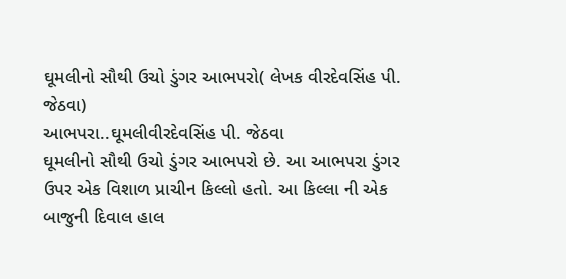ઘૂમલીનો સૌથી ઉચો ડુંગર આભપરો( લેખક વીરદેવસિંહ પી. જેઠવા)
આભપરા..ઘૂમલીવીરદેવસિંહ પી. જેઠવા
ઘૂમલીનો સૌથી ઉચો ડુંગર આભપરો છે. આ આભપરા ડુંગર ઉપર એક વિશાળ પ્રાચીન કિલ્લો હતો. આ કિલ્લા ની એક બાજુની દિવાલ હાલ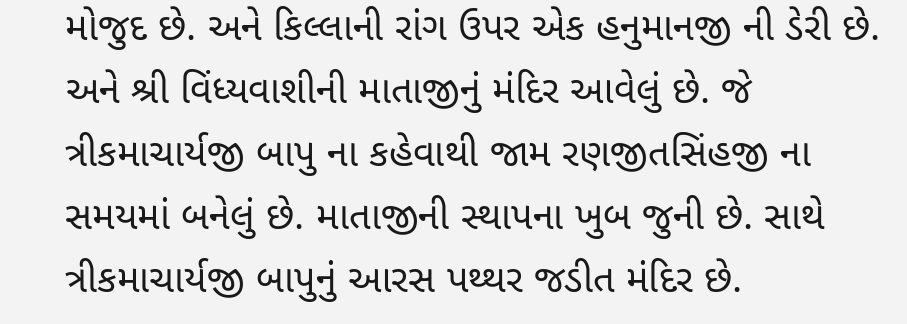મોજુદ છે. અને કિલ્લાની રાંગ ઉપર એક હનુમાનજી ની ડેરી છે. અને શ્રી વિંધ્યવાશીની માતાજીનું મંદિર આવેલું છે. જે ત્રીકમાચાર્યજી બાપુ ના કહેવાથી જામ રણજીતસિંહજી ના સમયમાં બનેલું છે. માતાજીની સ્થાપના ખુબ જુની છે. સાથે ત્રીકમાચાર્યજી બાપુનું આરસ પથ્થર જડીત મંદિર છે.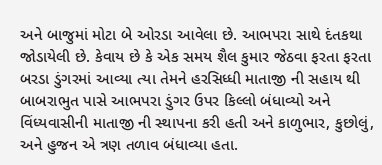અને બાજુમાં મોટા બે ઓરડા આવેલા છે. આભપરા સાથે દંતકથા જોડાયેલી છે. કેવાય છે કે એક સમય શૈલ કુમાર જેઠવા ફરતા ફરતા બરડા ડુંગરમાં આવ્યા ત્યા તેમને હરસિધ્ધી માતાજી ની સહાય થી બાબરાભુત પાસે આભપરા ડુંગર ઉપર કિલ્લો બંધાવ્યો અને વિંધ્યવાસીની માતાજી ની સ્થાપના કરી હતી અને કાળુભાર, કુછોલું, અને હુજન એ ત્રણ તળાવ બંધાવ્યા હતા.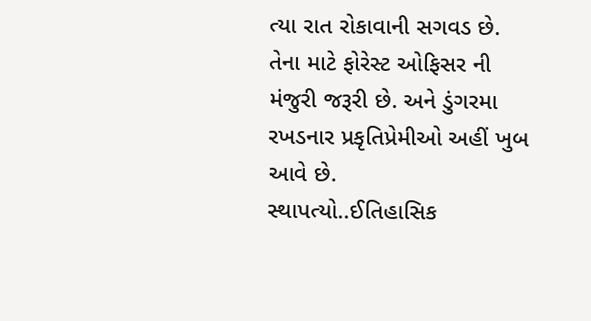ત્યા રાત રોકાવાની સગવડ છે. તેના માટે ફોરેસ્ટ ઓફિસર ની મંજુરી જરૂરી છે. અને ડુંગરમા રખડનાર પ્રકૃતિપ્રેમીઓ અહીં ખુબ આવે છે.
સ્થાપત્યો..ઈતિહાસિક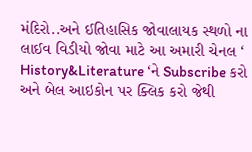મંદિરો..અને ઈતિહાસિક જોવાલાયક સ્થળો ના લાઈવ વિડીયો જોવા માટે આ અમારી ચેનલ ‘ History&Literature ‘ને Subscribe કરો અને બેલ આઇકોન પર ક્લિક કરો જેથી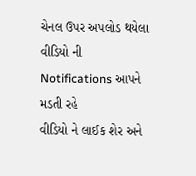ચેનલ ઉપર અપલોડ થયેલા વીડિયો ની Notifications આપને મડતી રહે
વીડિયો ને લાઈક શેર અને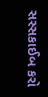સસ્સકાઈબ કરો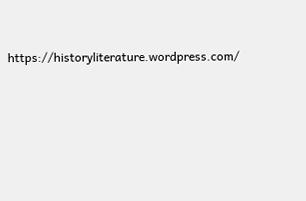https://historyliterature.wordpress.com/